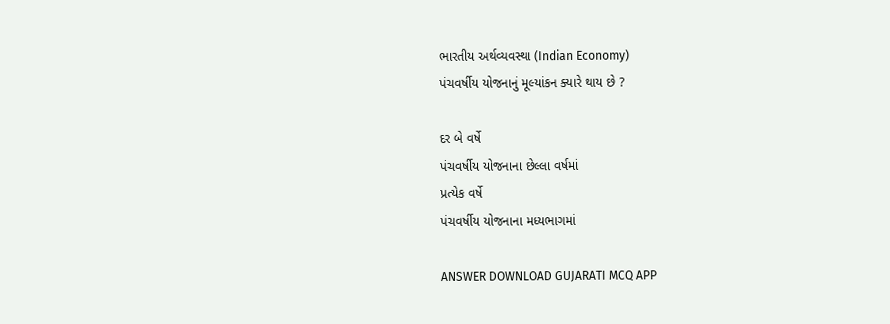ભારતીય અર્થવ્યવસ્થા (Indian Economy)
પંચવર્ષીય યોજનાનું મૂલ્યાંકન ક્યારે થાય છે ?

દર બે વર્ષે
પંચવર્ષીય યોજનાના છેલ્લા વર્ષમાં
પ્રત્યેક વર્ષે
પંચવર્ષીય યોજનાના મધ્યભાગમાં

ANSWER DOWNLOAD GUJARATI MCQ APP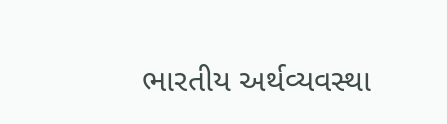ભારતીય અર્થવ્યવસ્થા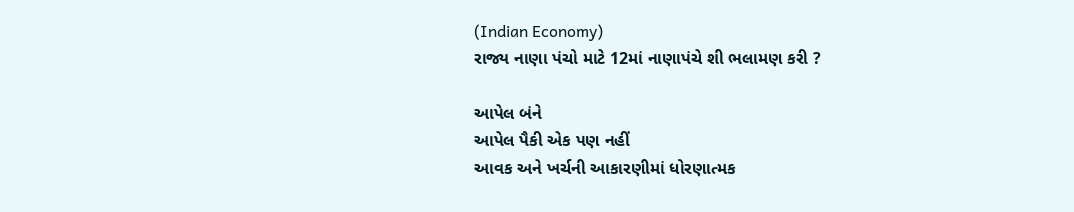(Indian Economy)
રાજ્ય નાણા પંચો માટે 12માં નાણાપંચે શી ભલામણ કરી ?

આપેલ બંને
આપેલ પૈકી એક પણ નહીં
આવક અને ખર્ચની આકારણીમાં ધોરણાત્મક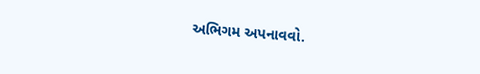અભિગમ અપનાવવો.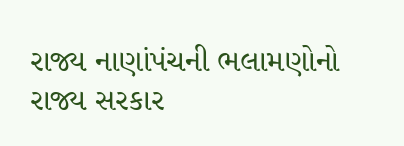રાજ્ય નાણાંપંચની ભલામણોનો રાજ્ય સરકાર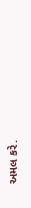અમલ કરે.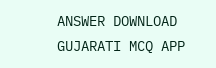ANSWER DOWNLOAD GUJARATI MCQ APP